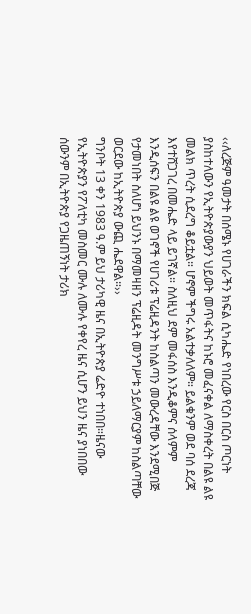‹‹ለረጅም ዓመታት በሰሜኑ የሀገራችን ክፍል ሲካሔድ የነበረው የርስ በርስ ጦርነት ያስከተለውን የኢትዮጵያውያን ህይወት መጥፋትና ከኑሮ መፈናቀል ለማስቀረት በልዩ ልዩ መልክ ጥረት ሲደረግ ቆይቷል። ሆኖም ችግሩ አልተቃለለም። ይልቁንም ወደ ባሰ ደረጃ እየተሸጋገረ በመሔድ ላይ ይገኛል። ስለዚህ ደም መፋሰስ እንዲቆምና ሰላምም እንዲሰፍን በልዩ ልዩ ወገኖች የሀገሪቱ ፕሬዚዳንት ከስልጣን መውረዳቸው እንደሚበጅ የታመነበት ስለሆነ ይህንኑ በማመዛዘን ፕሬዚዳት መንግሥቱ ኃይለማርያም ከስልጣቸው ወርደው ከኢትዮጵያ ውጪ ሔደዋል።››
ግንቦት 13 ቀን 1983 ዓ.ም ይህ ታሪካዊ ዜና በኢትዮጵያ ሬድዮ ተነበበ።ዜናው የኢትዮጵያን የፖለቲካ መስመር ሙሉ ለሙሉ የቀየረ ዜና ሲሆን ይህን ዜና ያነበበው ሰውንም በኢትዮጵያ የጋዜጠኝነት ታሪክ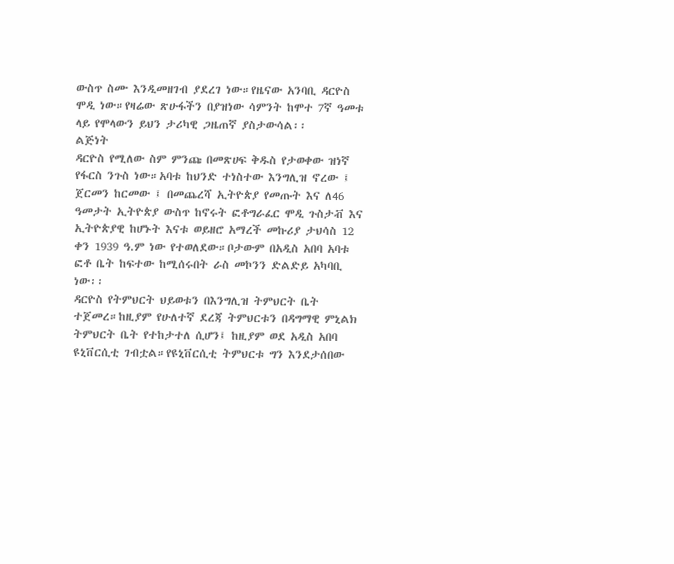ውስጥ ስሙ እንዲመዘገብ ያደረገ ነው።የዜናው አንባቢ ዳርዮስ ሞዲ ነው።የዛሬው ጽሁፋችን በያዝነው ሳምንት ከሞተ 7ኛ ዓመቱ ላይ የሞላውን ይህን ታሪካዊ ጋዜጠኛ ያስታውሳል፡፡
ልጅነት
ዳርዮስ የሚለው ስም ምንጩ በመጽሀፍ ቅዱስ የታወቀው ዝነኛ የፋርስ ንጉስ ነው።አባቱ ከህንድ ተነስተው እንግሊዝ ኖረው ፤ ጀርመን ከርመው ፤ በመጨረሻ ኢትዮጵያ የመጡት እና ለ46 ዓመታት ኢትዮጵያ ውስጥ ከኖሩት ፎቶግራፈር ሞዲ ጉስታቭ እና ኢትዮጵያዊ ከሆኑት እናቱ ወይዘሮ አማረች መኩሪያ ታህሳስ 12 ቀን 1939 ዓ.ም ነው የተወለደው።ቦታውም በአዲስ አበባ አባቱ ፎቶ ቤት ከፍተው ከሚሰሩበት ራስ መኮንን ድልድይ አካባቢ ነው፡፡
ዳርዮስ የትምህርት ህይወቱን በእንግሊዝ ትምህርት ቤት ተጀመረ።ከዚያም የሁለተኛ ደረጃ ትምህርቱን በዳግማዊ ምኒልክ ትምህርት ቤት የተከታተለ ሲሆን፤ ከዚያም ወደ አዲስ አበባ ዩኒቨርሲቲ ገብቷል።የዩኒቨርሲቲ ትምህርቱ ግን እንደታሰበው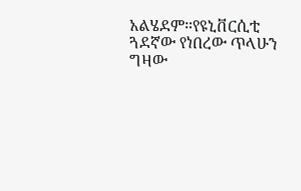አልሄደም።የዩኒቨርሲቲ ጓደኛው የነበረው ጥላሁን ግዛው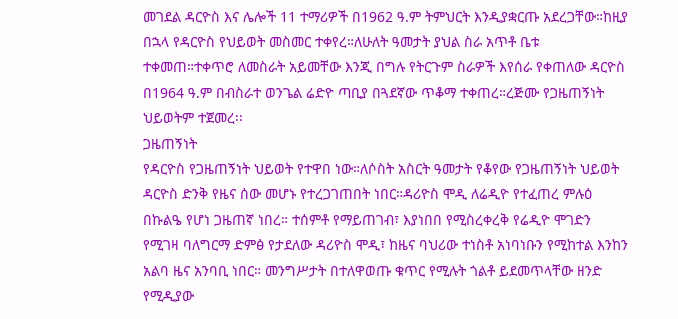መገደል ዳርዮስ እና ሌሎች 11 ተማሪዎች በ1962 ዓ.ም ትምህርት እንዲያቋርጡ አደረጋቸው።ከዚያ በኋላ የዳርዮስ የህይወት መስመር ተቀየረ።ለሁለት ዓመታት ያህል ስራ አጥቶ ቤቱ ተቀመጠ።ተቀጥሮ ለመስራት አይመቸው እንጂ በግሉ የትርጉም ስራዎች እየሰራ የቀጠለው ዳርዮስ በ1964 ዓ.ም በብስራተ ወንጌል ሬድዮ ጣቢያ በጓደኛው ጥቆማ ተቀጠረ።ረጅሙ የጋዜጠኝነት ህይወትም ተጀመረ፡፡
ጋዜጠኝነት
የዳርዮስ የጋዜጠኝነት ህይወት የተዋበ ነው።ለሶስት አስርት ዓመታት የቆየው የጋዜጠኝነት ህይወት ዳርዮስ ድንቅ የዜና ሰው መሆኑ የተረጋገጠበት ነበር።ዳሪዮስ ሞዲ ለሬዲዮ የተፈጠረ ምሉዕ በኩልዔ የሆነ ጋዜጠኛ ነበረ። ተሰምቶ የማይጠገብ፣ እያነበበ የሚስረቀረቅ የሬዲዮ ሞገድን የሚገዛ ባለግርማ ድምፅ የታደለው ዳሪዮስ ሞዲ፣ ከዜና ባህሪው ተነስቶ አነባነቡን የሚከተል እንከን አልባ ዜና አንባቢ ነበር። መንግሥታት በተለዋወጡ ቁጥር የሚሉት ጎልቶ ይደመጥላቸው ዘንድ የሚዲያው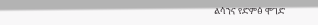ልሳንና የድምፅ ሞገድ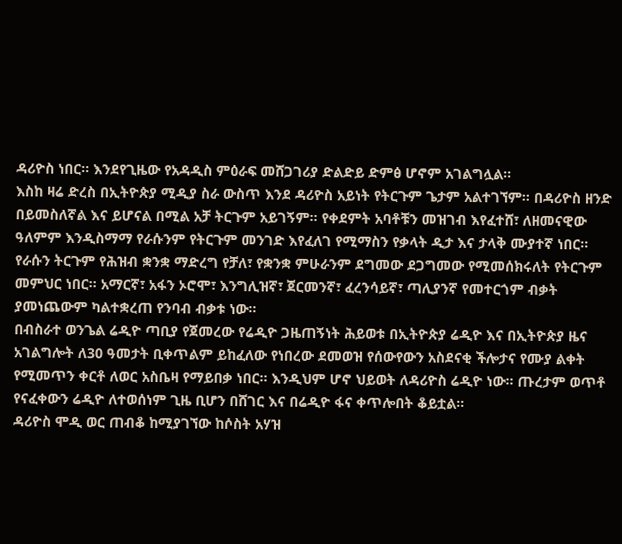ዳሪዮስ ነበር። እንደየጊዜው የአዳዲስ ምዕራፍ መሸጋገሪያ ድልድይ ድምፅ ሆኖም አገልግሏል።
እስከ ዛሬ ድረስ በኢትዮጵያ ሚዲያ ስራ ውስጥ እንደ ዳሪዮስ አይነት የትርጉም ጌታም አልተገኘም። በዳሪዮስ ዘንድ በይመስለኛል እና ይሆናል በሚል አቻ ትርጉም አይገኝም። የቀደምት አባቶቹን መዝገብ እየፈተሸ፣ ለዘመናዊው ዓለምም እንዲስማማ የራሱንም የትርጉም መንገድ እየፈለገ የሚማስን የቃላት ዲታ እና ታላቅ ሙያተኛ ነበር። የራሱን ትርጉም የሕዝብ ቋንቋ ማድረግ የቻለ፣ የቋንቋ ምሁራንም ደግመው ደጋግመው የሚመሰክሩለት የትርጉም መምህር ነበር። አማርኛ፣ አፋን ኦሮሞ፣ እንግሊዝኛ፣ ጀርመንኛ፣ ፈረንሳይኛ፣ ጣሊያንኛ የመተርጎም ብቃት ያመነጨውም ካልተቋረጠ የንባብ ብቃቱ ነው።
በብስራተ ወንጌል ሬዲዮ ጣቢያ የጀመረው የሬዲዮ ጋዜጠኝነት ሕይወቱ በኢትዮጵያ ሬዲዮ እና በኢትዮጵያ ዜና አገልግሎት ለ30 ዓመታት ቢቀጥልም ይከፈለው የነበረው ደመወዝ የሰውየውን አስደናቂ ችሎታና የሙያ ልቀት የሚመጥን ቀርቶ ለወር አስቤዛ የማይበቃ ነበር። እንዲህም ሆኖ ህይወት ለዳሪዮስ ሬዲዮ ነው። ጡረታም ወጥቶ የናፈቀውን ሬዲዮ ለተወሰነም ጊዜ ቢሆን በሸገር እና በሬዲዮ ፋና ቀጥሎበት ቆይቷል።
ዳሪዮስ ሞዲ ወር ጠብቆ ከሚያገኘው ከሶስት አሃዝ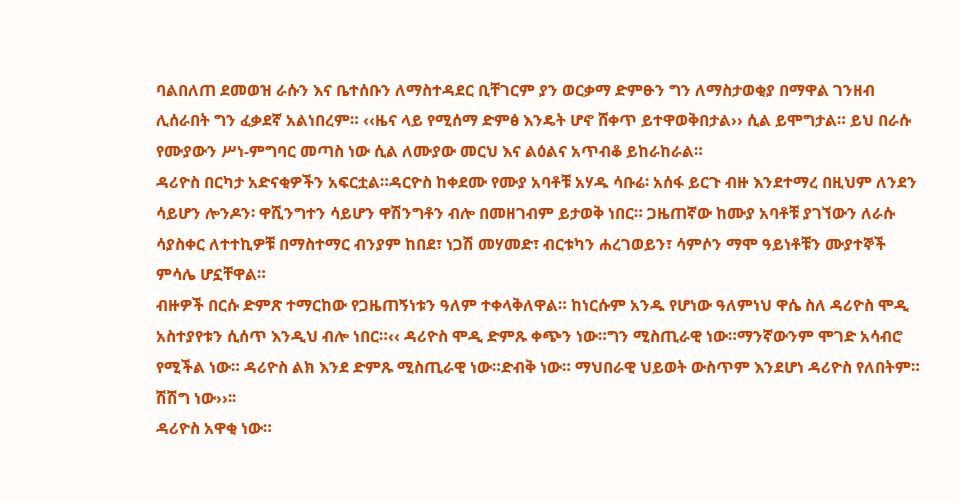ባልበለጠ ደመወዝ ራሱን እና ቤተሰቡን ለማስተዳደር ቢቸገርም ያን ወርቃማ ድምፁን ግን ለማስታወቂያ በማዋል ገንዘብ ሊሰራበት ግን ፈቃደኛ አልነበረም። ‹‹ዜና ላይ የሚሰማ ድምፅ እንዴት ሆኖ ሸቀጥ ይተዋወቅበታል›› ሲል ይሞግታል። ይህ በራሱ የሙያውን ሥነ-ምግባር መጣስ ነው ሲል ለሙያው መርህ እና ልዕልና አጥብቆ ይከራከራል።
ዳሪዮስ በርካታ አድናቂዎችን አፍርቷል።ዳርዮስ ከቀደሙ የሙያ አባቶቹ አሃዱ ሳቡሬ፡ አሰፋ ይርጉ ብዙ እንደተማረ በዚህም ለንደን ሳይሆን ሎንዶን፡ ዋሺንግተን ሳይሆን ዋሽንግቶን ብሎ በመዘገብም ይታወቅ ነበር። ጋዜጠኛው ከሙያ አባቶቹ ያገኘውን ለራሱ ሳያስቀር ለተተኪዎቹ በማስተማር ብንያም ከበደ፣ ነጋሽ መሃመድ፣ ብርቱካን ሐረገወይን፣ ሳምሶን ማሞ ዓይነቶቹን ሙያተኞች ምሳሌ ሆኗቸዋል።
ብዙዎች በርሱ ድምጽ ተማርከው የጋዜጠኝነቱን ዓለም ተቀላቅለዋል። ከነርሱም አንዱ የሆነው ዓለምነህ ዋሴ ስለ ዳሪዮስ ሞዲ አስተያየቱን ሲሰጥ እንዲህ ብሎ ነበር።‹‹ ዳሪዮስ ሞዲ ድምጹ ቀጭን ነው።ግን ሚስጢራዊ ነው።ማንኛውንም ሞገድ አሳብሮ የሚችል ነው። ዳሪዮስ ልክ እንደ ድምጹ ሚስጢራዊ ነው።ድብቅ ነው። ማህበራዊ ህይወት ውስጥም እንደሆነ ዳሪዮስ የለበትም። ሽሽግ ነው››፡፡
ዳሪዮስ አዋቂ ነው።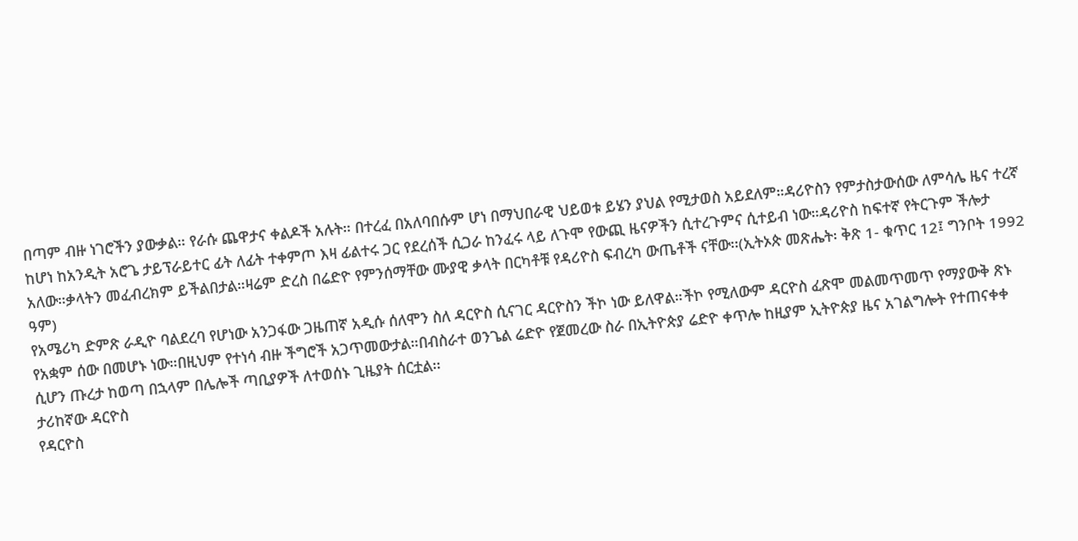በጣም ብዙ ነገሮችን ያውቃል። የራሱ ጨዋታና ቀልዶች አሉት። በተረፈ በአለባበሱም ሆነ በማህበራዊ ህይወቱ ይሄን ያህል የሚታወስ አይደለም።ዳሪዮስን የምታስታውሰው ለምሳሌ ዜና ተረኛ ከሆነ ከአንዲት አሮጌ ታይፕራይተር ፊት ለፊት ተቀምጦ እዛ ፊልተሩ ጋር የደረሰች ሲጋራ ከንፈሩ ላይ ለጉሞ የውጪ ዜናዎችን ሲተረጉምና ሲተይብ ነው።ዳሪዮስ ከፍተኛ የትርጉም ችሎታ አለው።ቃላትን መፈብረክም ይችልበታል።ዛሬም ድረስ በሬድዮ የምንሰማቸው ሙያዊ ቃላት በርካቶቹ የዳሪዮስ ፍብረካ ውጤቶች ናቸው፡፡(ኢትኦጵ መጽሔት፡ ቅጽ 1- ቁጥር 12፤ ግንቦት 1992 ዓም)
የአሜሪካ ድምጽ ራዲዮ ባልደረባ የሆነው አንጋፋው ጋዜጠኛ አዲሱ ሰለሞን ስለ ዳርዮስ ሲናገር ዳርዮስን ችኮ ነው ይለዋል።ችኮ የሚለውም ዳርዮስ ፈጽሞ መልመጥመጥ የማያውቅ ጽኑ የአቋም ሰው በመሆኑ ነው።በዚህም የተነሳ ብዙ ችግሮች አጋጥመውታል።በብስራተ ወንጌል ሬድዮ የጀመረው ስራ በኢትዮጵያ ሬድዮ ቀጥሎ ከዚያም ኢትዮጵያ ዜና አገልግሎት የተጠናቀቀ ሲሆን ጡረታ ከወጣ በኋላም በሌሎች ጣቢያዎች ለተወሰኑ ጊዜያት ሰርቷል፡፡
ታሪከኛው ዳርዮስ
የዳርዮስ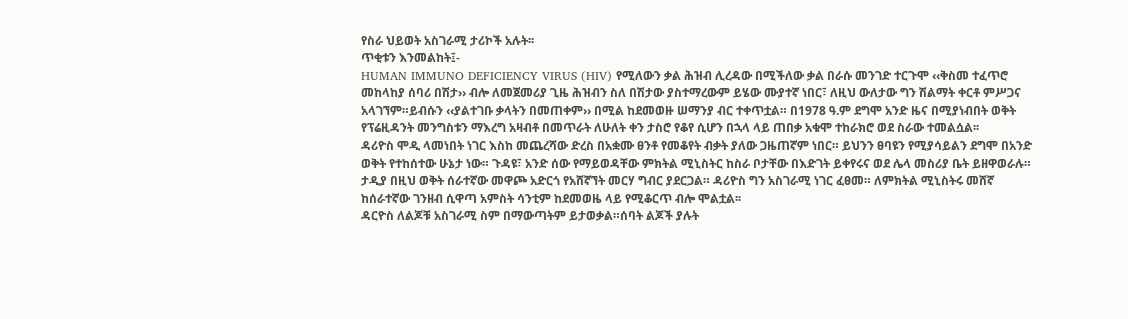የስራ ህይወት አስገራሚ ታሪኮች አሉት፡፡
ጥቂቱን እንመልከት፤-
HUMAN IMMUNO DEFICIENCY VIRUS (HIV) የሚለውን ቃል ሕዝብ ሊረዳው በሚችለው ቃል በራሱ መንገድ ተርጉሞ ‹‹ቅስመ ተፈጥሮ መከላከያ ሰባሪ በሽታ›› ብሎ ለመጀመሪያ ጊዜ ሕዝብን ስለ በሽታው ያስተማረውም ይሄው ሙያተኛ ነበር፣ ለዚህ ውለታው ግን ሽልማት ቀርቶ ምሥጋና አላገኘም።ይብሱን ‹‹ያልተገቡ ቃላትን በመጠቀም›› በሚል ከደመወዙ ሠማንያ ብር ተቀጥቷል። በ1978 ዓ.ም ደግሞ አንድ ዜና በሚያነብበት ወቅት የፕሬዚዳንት መንግስቱን ማእረግ አዛብቶ በመጥራት ለሁለት ቀን ታስሮ የቆየ ሲሆን በኋላ ላይ ጠበቃ አቁሞ ተከራክሮ ወደ ስራው ተመልሷል፡፡
ዳሪዮስ ሞዲ ላመነበት ነገር እስከ መጨረሻው ድረስ በአቋሙ ፀንቶ የመቆየት ብቃት ያለው ጋዜጠኛም ነበር። ይህንን ፀባዩን የሚያሳይልን ደግሞ በአንድ ወቅት የተከሰተው ሁኔታ ነው። ጉዳዩ፣ አንድ ሰው የማይወዳቸው ምክትል ሚኒስትር ከስራ ቦታቸው በእድገት ይቀየሩና ወደ ሌላ መስሪያ ቤት ይዘዋወራሉ። ታዲያ በዚህ ወቅት ሰራተኛው መዋጮ አድርጎ የአሸኛኘት መርሃ ግብር ያደርጋል። ዳሪዮስ ግን አስገራሚ ነገር ፈፀመ። ለምክትል ሚኒስትሩ መሸኛ ከሰራተኛው ገንዘብ ሲዋጣ አምስት ሳንቲም ከደመወዜ ላይ የሚቆርጥ ብሎ ሞልቷል፡፡
ዳርዮስ ለልጆቹ አስገራሚ ስም በማውጣትም ይታወቃል።ሰባት ልጆች ያሉት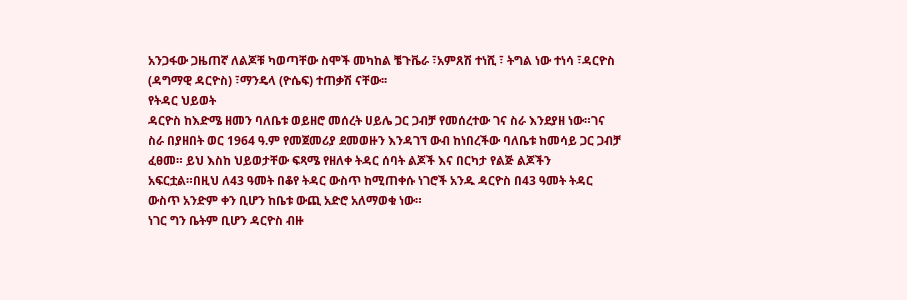አንጋፋው ጋዜጠኛ ለልጆቹ ካወጣቸው ስሞች መካከል ቼጉቬራ ፣አምጸሽ ተነሺ ፣ ትግል ነው ተነሳ ፣ዳርዮስ (ዳግማዊ ዳርዮስ) ፣ማንዴላ (ዮሴፍ) ተጠቃሽ ናቸው፡፡
የትዳር ህይወት
ዳርዮስ ከእድሜ ዘመን ባለቤቱ ወይዘሮ መሰረት ሀይሌ ጋር ጋብቻ የመሰረተው ገና ስራ እንደያዘ ነው።ገና ስራ በያዘበት ወር 1964 ዓ.ም የመጀመሪያ ደመወዙን እንዳገኘ ውብ ከነበረችው ባለቤቱ ከመሳይ ጋር ጋብቻ ፈፀመ። ይህ እስከ ህይወታቸው ፍጻሜ የዘለቀ ትዳር ሰባት ልጆች እና በርካታ የልጅ ልጆችን አፍርቷል።በዚህ ለ43 ዓመት በቆየ ትዳር ውስጥ ከሚጠቀሱ ነገሮች አንዱ ዳርዮስ በ43 ዓመት ትዳር ውስጥ አንድም ቀን ቢሆን ከቤቱ ውጪ አድሮ አለማወቁ ነው።
ነገር ግን ቤትም ቢሆን ዳርዮስ ብዙ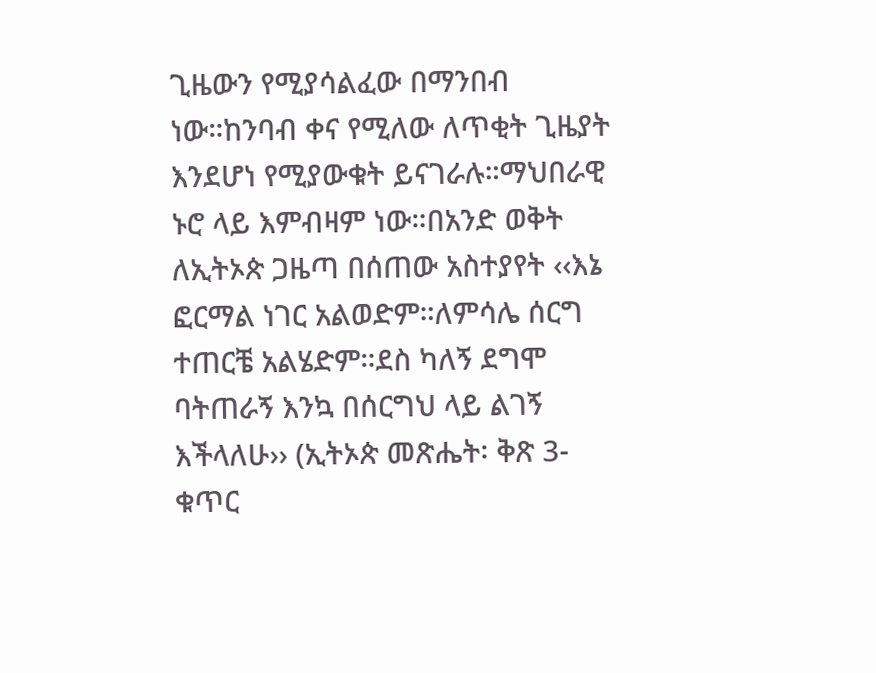ጊዜውን የሚያሳልፈው በማንበብ ነው።ከንባብ ቀና የሚለው ለጥቂት ጊዜያት እንደሆነ የሚያውቁት ይናገራሉ።ማህበራዊ ኑሮ ላይ እምብዛም ነው።በአንድ ወቅት ለኢትኦጵ ጋዜጣ በሰጠው አስተያየት ‹‹እኔ ፎርማል ነገር አልወድም።ለምሳሌ ሰርግ ተጠርቼ አልሄድም።ደስ ካለኝ ደግሞ ባትጠራኝ እንኳ በሰርግህ ላይ ልገኝ እችላለሁ›› (ኢትኦጵ መጽሔት፡ ቅጽ 3- ቁጥር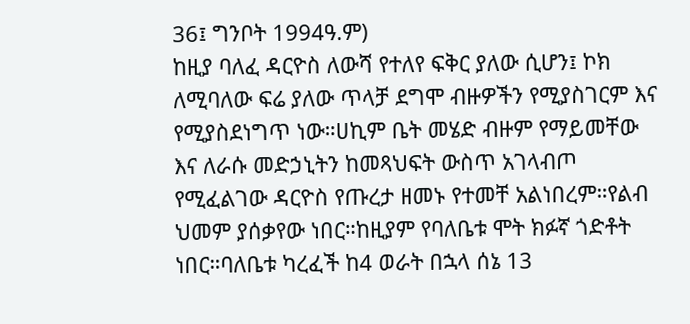36፤ ግንቦት 1994ዓ.ም)
ከዚያ ባለፈ ዳርዮስ ለውሻ የተለየ ፍቅር ያለው ሲሆን፤ ኮክ ለሚባለው ፍሬ ያለው ጥላቻ ደግሞ ብዙዎችን የሚያስገርም እና የሚያስደነግጥ ነው።ሀኪም ቤት መሄድ ብዙም የማይመቸው እና ለራሱ መድኃኒትን ከመጻህፍት ውስጥ አገላብጦ የሚፈልገው ዳርዮስ የጡረታ ዘመኑ የተመቸ አልነበረም።የልብ ህመም ያሰቃየው ነበር።ከዚያም የባለቤቱ ሞት ክፉኛ ጎድቶት ነበር።ባለቤቱ ካረፈች ከ4 ወራት በኋላ ሰኔ 13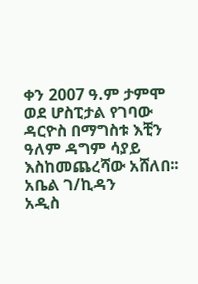ቀን 2007 ዓ.ም ታምሞ ወደ ሆስፒታል የገባው ዳርዮስ በማግስቱ እቺን ዓለም ዳግም ሳያይ እስከመጨረሻው አሸለበ፡፡
አቤል ገ/ኪዳን
አዲስ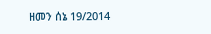ዘመን ሰኔ 19/2014